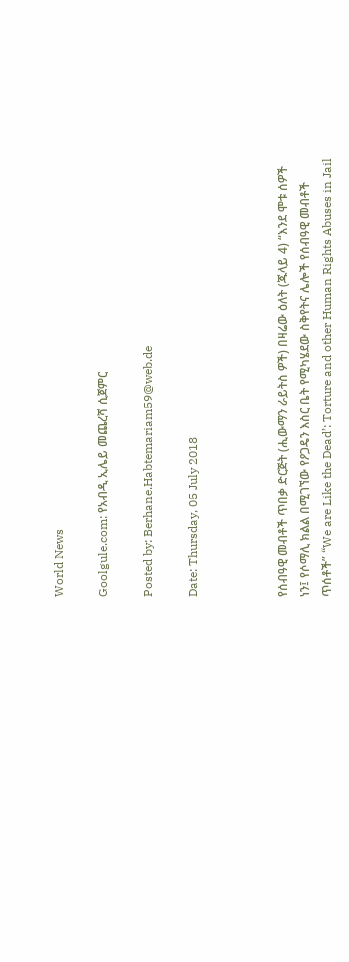World News

Goolgule.com: የአብዲ ኢሌይ መጨረሻ ሲጀምር

Posted by: Berhane.Habtemariam59@web.de

Date: Thursday, 05 July 2018



የሰብዓዊ መብቶች ጥበቃ ድርጅት (ሒውማን ራይትስ ዎች) በዛሬው ዕለት (ጁላይ 4) “እንደ ሞቱ ሰዎች ነን፤ የሶማሊ ክልል በሚገኘው የዖጋዴን እስር ቤት የሚካሄደው ስቅየትና ሌሎች የሰብዓዊ መብቶች ጥሰቶች” “We are Like the Dead’: Torture and other Human Rights Abuses in Jail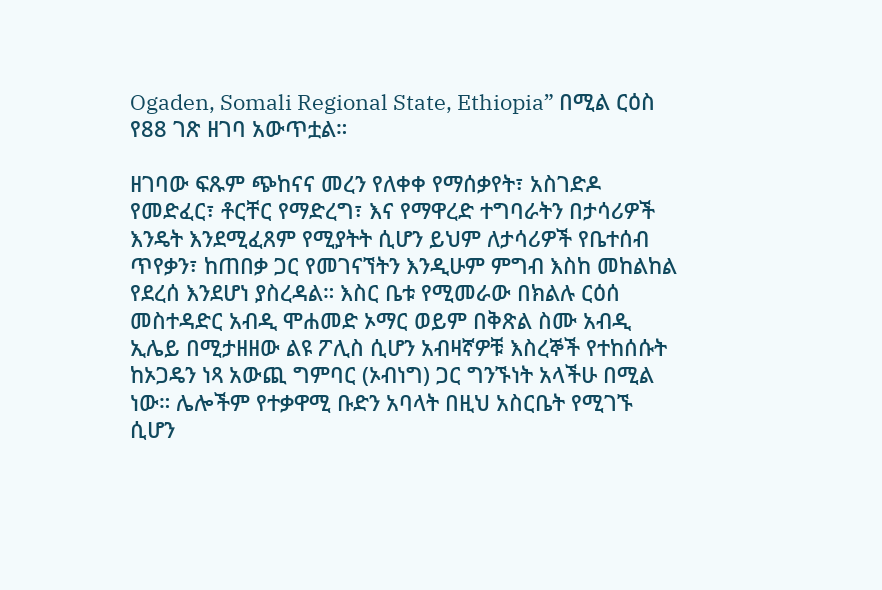Ogaden, Somali Regional State, Ethiopia” በሚል ርዕስ የ88 ገጽ ዘገባ አውጥቷል።

ዘገባው ፍጹም ጭከናና መረን የለቀቀ የማሰቃየት፣ አስገድዶ የመድፈር፣ ቶርቸር የማድረግ፣ እና የማዋረድ ተግባራትን በታሳሪዎች እንዴት እንደሚፈጸም የሚያትት ሲሆን ይህም ለታሳሪዎች የቤተሰብ ጥየቃን፣ ከጠበቃ ጋር የመገናኘትን እንዲሁም ምግብ እስከ መከልከል የደረሰ እንደሆነ ያስረዳል። እስር ቤቱ የሚመራው በክልሉ ርዕሰ መስተዳድር አብዲ ሞሐመድ ኦማር ወይም በቅጽል ስሙ አብዲ ኢሌይ በሚታዘዘው ልዩ ፖሊስ ሲሆን አብዛኛዎቹ እስረኞች የተከሰሱት ከኦጋዴን ነጻ አውጪ ግምባር (ኦብነግ) ጋር ግንኙነት አላችሁ በሚል ነው። ሌሎችም የተቃዋሚ ቡድን አባላት በዚህ አስርቤት የሚገኙ ሲሆን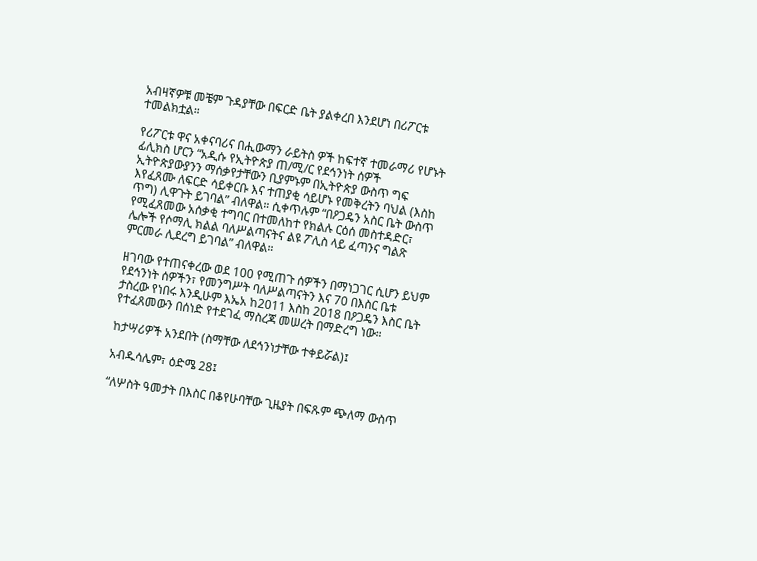አብዛኛዎቹ መቼም ጉዳያቸው በፍርድ ቤት ያልቀረበ እንደሆነ በሪፖርቱ ተመልክቷል።

የሪፖርቱ ዋና አቀናባሪና በሒውማን ራይትስ ዎች ከፍተኛ ተመራማሪ የሆኑት ፊሊክስ ሆርን “አዲሱ የኢትዮጵያ ጠ/ሚ/ር የደኅንነት ሰዎች ኢትዮጵያውያንን ማሰቃየታቸውን ቢያምኑም በኢትዮጵያ ውስጥ ግፍ እየፈጸሙ ለፍርድ ሳይቀርቡ እና ተጠያቂ ሳይሆኑ የመቅረትን ባህል (እስከ ጥግ) ሊዋጉት ይገባል” ብለዋል። ሲቀጥሉም “በዖጋዴን አስር ቤት ውስጥ የሚፈጸመው አሰቃቂ ተግባር በተመለከተ የክልሉ ርዕሰ መስተዳድር፣ ሌሎች የሶማሊ ክልል ባለሥልጣናትና ልዩ ፖሊስ ላይ ፈጣንና ግልጽ ምርመራ ሊደረግ ይገባል” ብለዋል።

ዘገባው የተጠናቀረው ወደ 100 የሚጠጉ ሰዎችን በማነጋገር ሲሆን ይህም የደኅንነት ሰዎችን፣ የመንግሥት ባለሥልጣናትን እና 70 በእስር ቤቱ ታስረው የነበሩ እንዲሁም እኤአ ከ2011 እስከ 2018 በዖጋዴን እስር ቤት የተፈጸመውን በሰነድ የተደገፈ ማስረጃ መሠረት በማድረግ ነው።

ከታሣሪዎች አንደበት (ስማቸው ለደኅንነታቸው ተቀይሯል)፤

አብዱሳሌም፣ ዕድሜ 28፤

“ለሦስት ዓመታት በእስር በቆየሁባቸው ጊዜያት በፍጹም ጭለማ ውስጥ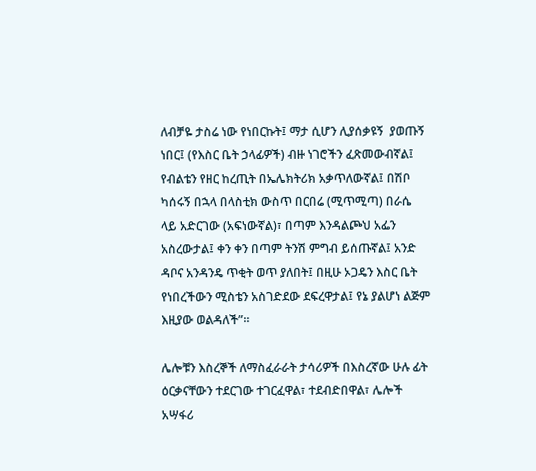ለብቻዬ ታስሬ ነው የነበርኩት፤ ማታ ሲሆን ሊያሰቃዩኝ  ያወጡኝ ነበር፤ (የእስር ቤት ኃላፊዎች) ብዙ ነገሮችን ፈጽመውብኛል፤ የብልቴን የዘር ከረጢት በኤሌክትሪክ አቃጥለውኛል፤ በሽቦ ካሰሩኝ በኋላ በላስቲክ ውስጥ በርበሬ (ሚጥሚጣ) በራሴ ላይ አድርገው (አፍነውኛል)፣ በጣም እንዳልጮህ አፌን አስረውታል፤ ቀን ቀን በጣም ትንሽ ምግብ ይሰጡኛል፤ አንድ ዳቦና አንዳንዴ ጥቂት ወጥ ያለበት፤ በዚሁ ኦጋዴን እስር ቤት የነበረችውን ሚስቴን አስገድደው ደፍረዋታል፤ የኔ ያልሆነ ልጅም እዚያው ወልዳለች”።

ሌሎቹን እስረኞች ለማስፈራራት ታሳሪዎች በእስረኛው ሁሉ ፊት ዕርቃናቸውን ተደርገው ተገርፈዋል፣ ተደብድበዋል፣ ሌሎች አሣፋሪ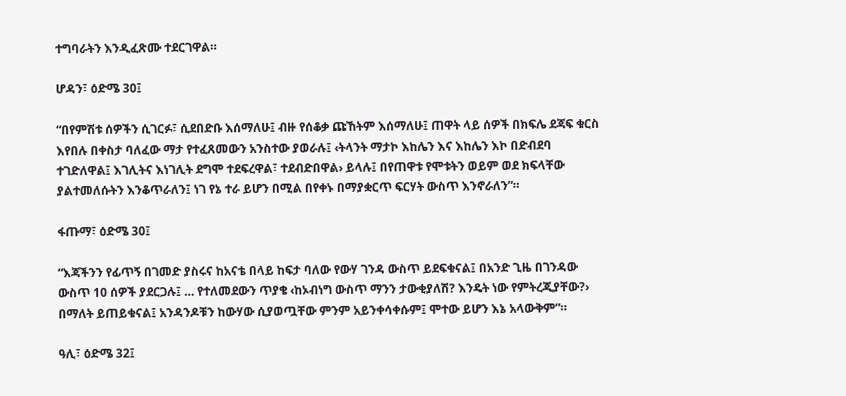ተግባራትን እንዲፈጽሙ ተደርገዋል።

ሆዳን፣ ዕድሜ 30፤

“በየምሽቱ ሰዎችን ሲገርፉ፣ ሲደበድቡ እሰማለሁ፤ ብዙ የሰቆቃ ጩኸትም እሰማለሁ፤ ጠዋት ላይ ሰዎች በክፍሌ ደጃፍ ቁርስ እየበሉ በቀስታ ባለፈው ማታ የተፈጸመውን አንስተው ያወራሉ፤ ‹ትላንት ማታኮ እከሌን እና እከሌን እኮ በድብደባ ተገድለዋል፤ እገሊትና እነገሊት ደግሞ ተደፍረዋል፣ ተደብድበዋል› ይላሉ፤ በየጠዋቱ የሞቱትን ወይም ወደ ክፍላቸው ያልተመለሱትን እንቆጥራለን፤ ነገ የኔ ተራ ይሆን በሚል በየቀኑ በማያቋርጥ ፍርሃት ውስጥ እንኖራለን”።

ፋጡማ፣ ዕድሜ 30፤

“እጃችንን የፊጥኝ በገመድ ያስሩና ከአናቴ በላይ ከፍታ ባለው የውሃ ገንዳ ውስጥ ይደፍቁናል፤ በአንድ ጊዜ በገንዳው ውስጥ 10 ሰዎች ያደርጋሉ፤ … የተለመደውን ጥያቄ ‹ከኦብነግ ውስጥ ማንን ታውቂያለሽ? እንዴት ነው የምትረጂያቸው?› በማለት ይጠይቁናል፤ አንዳንዶቹን ከውሃው ሲያወጧቸው ምንም አይንቀሳቀሱም፤ ሞተው ይሆን እኔ አላውቅም”።

ዓሊ፣ ዕድሜ 32፤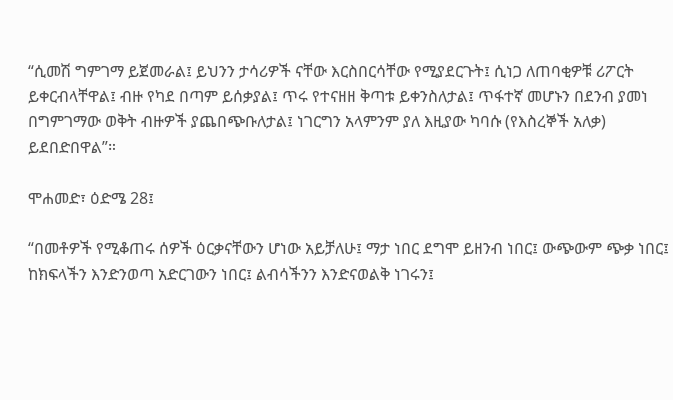“ሲመሽ ግምገማ ይጀመራል፤ ይህንን ታሳሪዎች ናቸው እርስበርሳቸው የሚያደርጉት፤ ሲነጋ ለጠባቂዎቹ ሪፖርት ይቀርብላቸዋል፤ ብዙ የካደ በጣም ይሰቃያል፤ ጥሩ የተናዘዘ ቅጣቱ ይቀንስለታል፤ ጥፋተኛ መሆኑን በደንብ ያመነ በግምገማው ወቅት ብዙዎች ያጨበጭቡለታል፤ ነገርግን አላምንም ያለ እዚያው ካባሱ (የእስረኞች አለቃ) ይደበድበዋል”።

ሞሐመድ፣ ዕድሜ 28፤

“በመቶዎች የሚቆጠሩ ሰዎች ዕርቃናቸውን ሆነው አይቻለሁ፤ ማታ ነበር ደግሞ ይዘንብ ነበር፤ ውጭውም ጭቃ ነበር፤ ከክፍላችን እንድንወጣ አድርገውን ነበር፤ ልብሳችንን እንድናወልቅ ነገሩን፤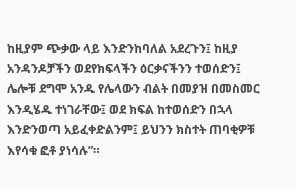ከዚያም ጭቃው ላይ እንድንከባለል አደረጉን፤ ከዚያ አንዳንዶቻችን ወደየክፍላችን ዕርቃናችንን ተወሰድን፤ ሌሎቹ ደግሞ አንዱ የሌላውን ብልት በመያዝ በመስመር እንዲሄዱ ተነገራቸው፤ ወደ ክፍል ከተወሰድን በኋላ እንድንወጣ አይፈቀድልንም፤ ይህንን ክስተት ጠባቂዎቹ እየሳቁ ፎቶ ያነሳሉ”።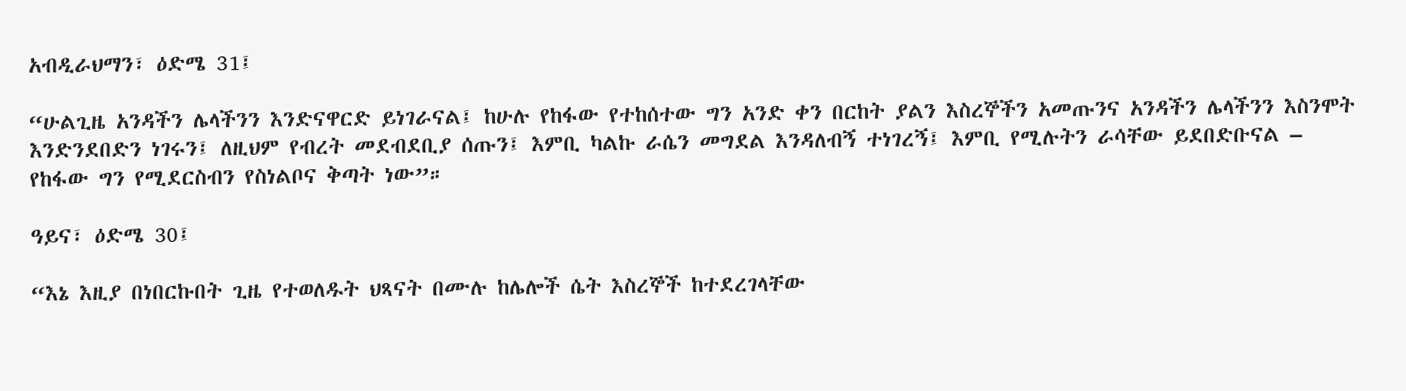አብዲራህማን፣ ዕድሜ 31፤

“ሁልጊዜ አንዳችን ሌላችንን እንድናዋርድ ይነገራናል፤ ከሁሉ የከፋው የተከሰተው ግን አንድ ቀን በርከት ያልን እስረኞችን አመጡንና አንዳችን ሌላችንን እስንሞት እንድንደበድን ነገሩን፤ ለዚህም የብረት መደብደቢያ ሰጡን፤ እምቢ ካልኩ ራሴን መግደል እንዳለብኝ ተነገረኝ፤ እምቢ የሚሉትን ራሳቸው ይደበድቡናል – የከፋው ግን የሚደርስብን የስነልቦና ቅጣት ነው”።

ዓይና፣ ዕድሜ 30፤

“እኔ እዚያ በነበርኩበት ጊዜ የተወለዱት ህጻናት በሙሉ ከሌሎች ሴት እስረኞች ከተደረገላቸው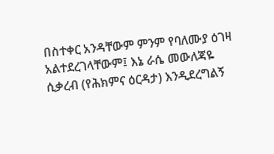በስተቀር አንዳቸውም ምንም የባለሙያ ዕገዛ አልተደረገላቸውም፤ እኔ ራሴ መውለጃዬ ሲቃረብ (የሕክምና ዕርዳታ) እንዲደረግልኝ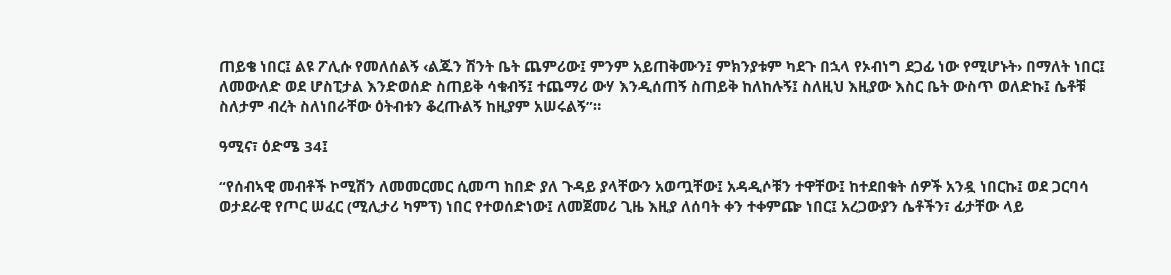ጠይቄ ነበር፤ ልዩ ፖሊሱ የመለሰልኝ ‹ልጁን ሽንት ቤት ጨምሪው፤ ምንም አይጠቅሙን፤ ምክንያቱም ካደጉ በኋላ የኦብነግ ደጋፊ ነው የሚሆኑት› በማለት ነበር፤ ለመውለድ ወደ ሆስፒታል እንድወሰድ ስጠይቅ ሳቁብኝ፤ ተጨማሪ ውሃ እንዲሰጠኝ ስጠይቅ ከለከሉኝ፤ ስለዚህ እዚያው እስር ቤት ውስጥ ወለድኩ፤ ሴቶቹ ስለታም ብረት ስለነበራቸው ዕትብቱን ቆረጡልኝ ከዚያም አሠሩልኝ”።

ዓሚና፣ ዕድሜ 34፤

“የሰብኣዊ መብቶች ኮሚሽን ለመመርመር ሲመጣ ከበድ ያለ ጉዳይ ያላቸውን አወጧቸው፤ አዳዲሶቹን ተዋቸው፤ ከተደበቁት ሰዎች አንዷ ነበርኩ፤ ወደ ጋርባሳ ወታደራዊ የጦር ሠፈር (ሚሊታሪ ካምፕ) ነበር የተወሰድነው፤ ለመጀመሪ ጊዜ እዚያ ለሰባት ቀን ተቀምጬ ነበር፤ አረጋውያን ሴቶችን፣ ፊታቸው ላይ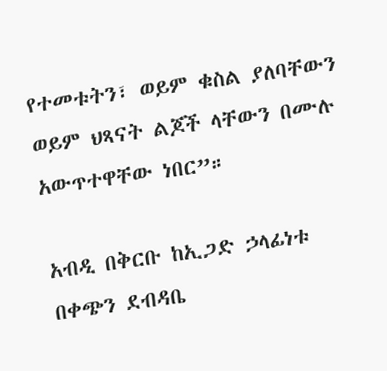የተመቱትን፣ ወይም ቁስል ያለባቸውን ወይም ህጻናት ልጆች ላቸውን በሙሉ አውጥተዋቸው ነበር”።

አብዲ በቅርቡ ከኢጋድ ኃላፊነቱ በቀጭን ደብዳቤ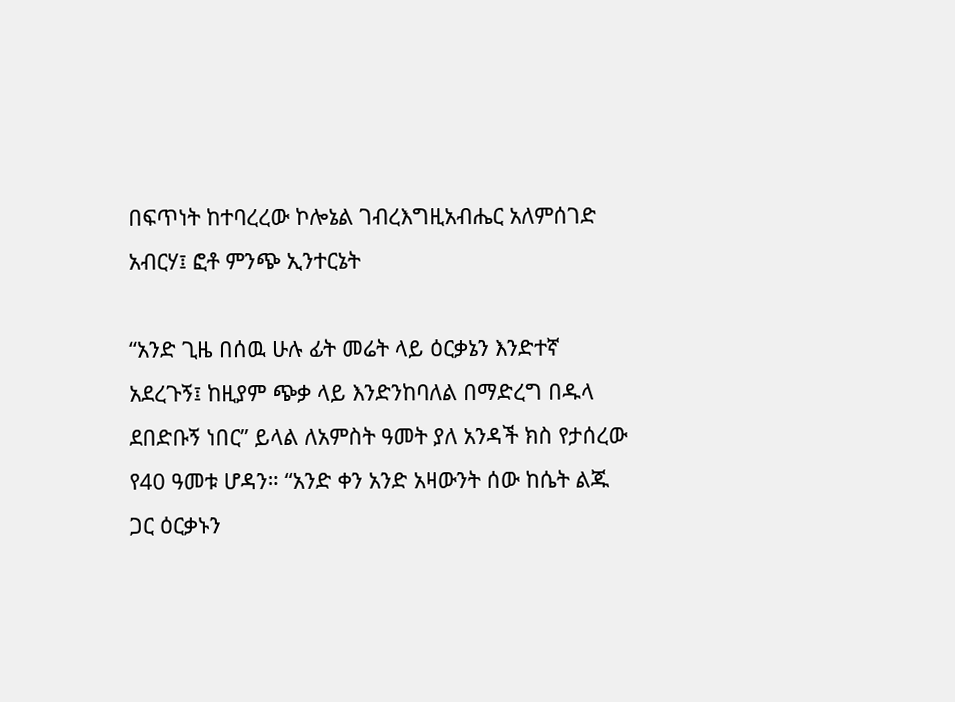በፍጥነት ከተባረረው ኮሎኔል ገብረእግዚአብሔር አለምሰገድ አብርሃ፤ ፎቶ ምንጭ ኢንተርኔት

“አንድ ጊዜ በሰዉ ሁሉ ፊት መሬት ላይ ዕርቃኔን እንድተኛ አደረጉኝ፤ ከዚያም ጭቃ ላይ እንድንከባለል በማድረግ በዱላ ደበድቡኝ ነበር” ይላል ለአምስት ዓመት ያለ አንዳች ክስ የታሰረው የ40 ዓመቱ ሆዳን። “አንድ ቀን አንድ አዛውንት ሰው ከሴት ልጁ ጋር ዕርቃኑን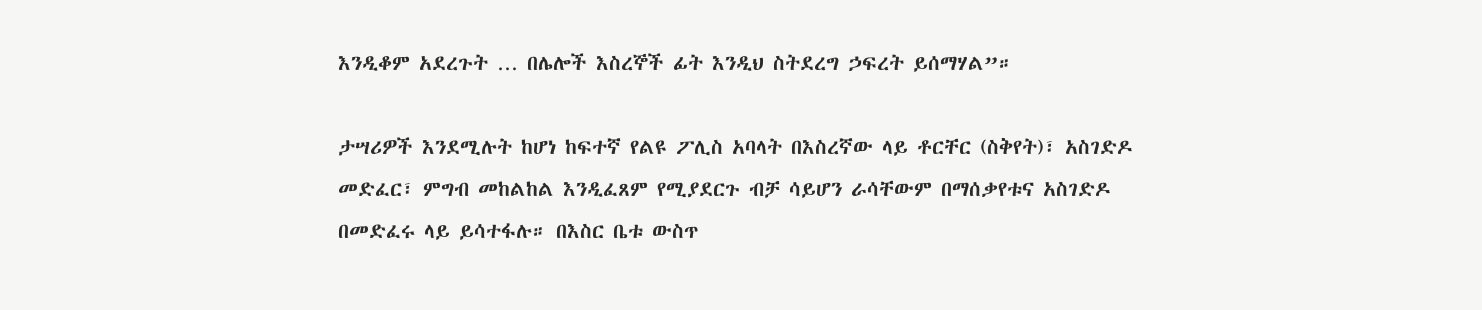እንዲቆም አደረጉት … በሌሎች እስረኞች ፊት እንዲህ ስትደረግ ኃፍረት ይሰማሃል”።

ታሣሪዎች እንደሚሉት ከሆነ ከፍተኛ የልዩ ፖሊስ አባላት በእስረኛው ላይ ቶርቸር (ስቅየት)፣ አስገድዶ መድፈር፣ ምግብ መከልከል እንዲፈጸም የሚያደርጉ ብቻ ሳይሆን ራሳቸውም በማሰቃየቱና አስገድዶ በመድፈሩ ላይ ይሳተፋሉ። በእስር ቤቱ ውስጥ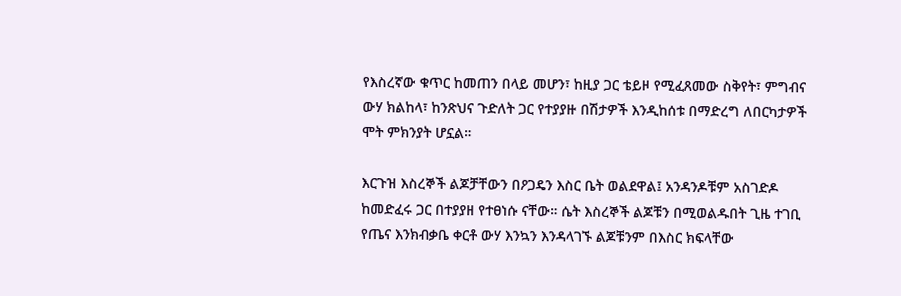የእስረኛው ቁጥር ከመጠን በላይ መሆን፣ ከዚያ ጋር ቴይዞ የሚፈጸመው ስቅየት፣ ምግብና ውሃ ክልከላ፣ ከንጽህና ጉድለት ጋር የተያያዙ በሽታዎች እንዲከሰቱ በማድረግ ለበርካታዎች ሞት ምክንያት ሆኗል።

እርጉዝ እስረኞች ልጆቻቸውን በዖጋዴን እስር ቤት ወልደዋል፤ አንዳንዶቹም አስገድዶ ከመድፈሩ ጋር በተያያዘ የተፀነሱ ናቸው። ሴት እስረኞች ልጆቹን በሚወልዱበት ጊዜ ተገቢ የጤና እንክብቃቤ ቀርቶ ውሃ እንኳን እንዳላገኙ ልጆቹንም በእስር ክፍላቸው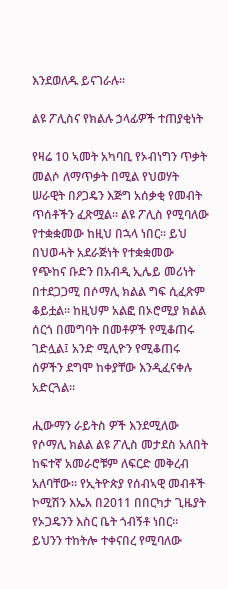እንደወለዱ ይናገራሉ።

ልዩ ፖሊስና የክልሉ ኃላፊዎች ተጠያቂነት

የዛሬ 10 ኣመት አካባቢ የኦብነግን ጥቃት መልሶ ለማጥቃት በሚል የህወሃት ሠራዊት በዖጋዴን እጅግ አሰቃቂ የመብት ጥሰቶችን ፈጽሟል። ልዩ ፖሊስ የሚባለው የተቋቋመው ከዚህ በኋላ ነበር። ይህ በህወሓት አደራጅነት የተቋቋመው የጭከና ቡድን በአብዲ ኢሌይ መሪነት በተደጋጋሚ በሶማሊ ክልል ግፍ ሲፈጽም ቆይቷል። ከዚህም አልፎ በኦሮሚያ ክልል ሰርጎ በመግባት በመቶዎች የሚቆጠሩ ገድሏል፤ አንድ ሚሊዮን የሚቆጠሩ ሰዎችን ደግሞ ከቀያቸው እንዲፈናቀሉ አድርጓል።

ሒውማን ራይትስ ዎች እንደሚለው የሶማሊ ክልል ልዩ ፖሊስ መታደስ አለበት ከፍተኛ አመራሮቹም ለፍርድ መቅረብ አለባቸው። የኢትዮጵያ የሰብኣዊ መብቶች ኮሚሽን እኤአ በ2011 በበርካታ ጊዜያት የኦጋዴንን እስር ቤት ጎብኝቶ ነበር። ይህንን ተከትሎ ተቀናበረ የሚባለው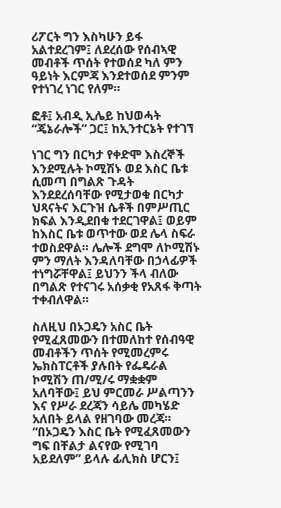ሪፖርት ግን እስካሁን ይፋ አልተደረገም፤ ለደረሰው የሰብኣዊ መብቶች ጥሰት የተወሰደ ካለ ምን ዓይነት እርምጃ እንደተወሰደ ምንም የተነገረ ነገር የለም።

ፎቶ፤ አብዲ ኢሌይ ከህወሓት “ጄኔራሎች” ጋር፤ ከኢንተርኔት የተገኘ

ነገር ግን በርካታ የቀድሞ እስረኞች እንደሚሉት ኮሚሽኑ ወደ እስር ቤቱ ሲመጣ በግልጽ ጉዳት እንደደረሰባቸው የሚታወቁ በርካታ ህጻናትና እርጉዝ ሴቶች በምሥጢር ክፍል እንዲደበቁ ተደርገዋል፤ ወይም ከእስር ቤቱ ወጥተው ወደ ሌላ ስፍራ ተወስደዋል። ሌሎች ደግሞ ለኮሚሽኑ ምን ማለት እንዳለባቸው በኃላፊዎች ተነግሯቸዋል፤ ይህንን ችላ ብለው በግልጽ የተናገሩ አሰቃቂ የአጸፋ ቅጣት ተቀብለዋል።

ስለዚህ በኦጋዴን አስር ቤት የሚፈጸመውን በተመለከተ የሰብዓዊ መብቶችን ጥሰት የሚመረምሩ ኤክስፐርቶች ያሉበት የፌዴራል ኮሚሽን ጠ/ሚ/ሩ ማቋቋም አለባቸው፤ ይህ ምርመራ ሥልጣንን እና የሥራ ደረጃን ሳይሌ መካሄድ አለበት ይላል የዘገባው መረጃ። “በኦጋዴን እስር ቤት የሚፈጸመውን ግፍ በቸልታ ልናየው የሚገባ አይደለም” ይላሉ ፊሊክስ ሆርን፤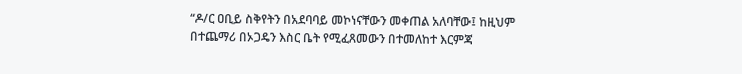“ዶ/ር ዐቢይ ስቅየትን በአደባባይ መኮነናቸውን መቀጠል አለባቸው፤ ከዚህም በተጨማሪ በኦጋዴን እስር ቤት የሚፈጸመውን በተመለከተ እርምጃ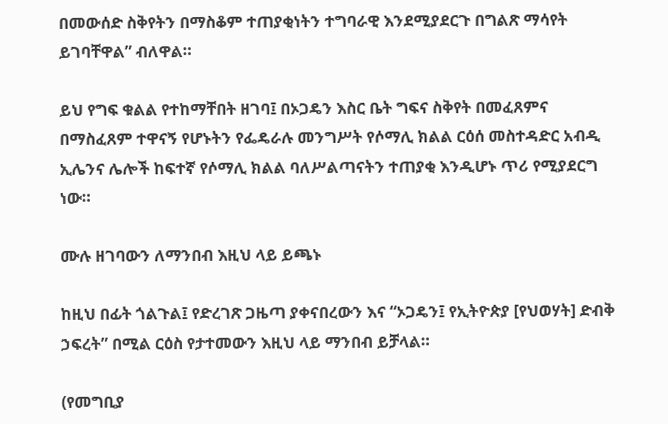በመውሰድ ስቅየትን በማስቆም ተጠያቂነትን ተግባራዊ እንደሚያደርጉ በግልጽ ማሳየት ይገባቸዋል” ብለዋል።

ይህ የግፍ ቁልል የተከማቸበት ዘገባ፤ በኦጋዴን እስር ቤት ግፍና ስቅየት በመፈጸምና በማስፈጸም ተዋናኝ የሆኑትን የፌዴራሉ መንግሥት የሶማሊ ክልል ርዕሰ መስተዳድር አብዲ ኢሌንና ሌሎች ከፍተኛ የሶማሊ ክልል ባለሥልጣናትን ተጠያቂ እንዲሆኑ ጥሪ የሚያደርግ ነው።

ሙሉ ዘገባውን ለማንበብ እዚህ ላይ ይጫኑ

ከዚህ በፊት ጎልጉል፤ የድረገጽ ጋዜጣ ያቀናበረውን እና “ኦጋዴን፤ የኢትዮጵያ [የህወሃት] ድብቅ ኃፍረት” በሚል ርዕስ የታተመውን እዚህ ላይ ማንበብ ይቻላል።

(የመግቢያ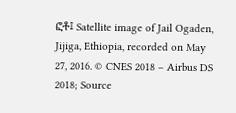ፎቶ፤ Satellite image of Jail Ogaden, Jijiga, Ethiopia, recorded on May 27, 2016. © CNES 2018 – Airbus DS 2018; Source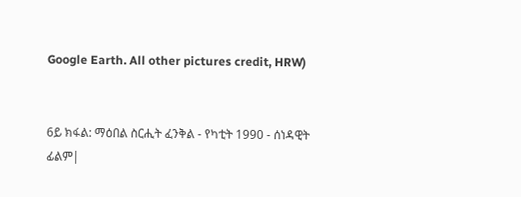Google Earth. All other pictures credit, HRW)


6ይ ክፋል: ማዕበል ስርሒት ፈንቅል - የካቲት 1990 - ሰነዳዊት ፊልም|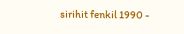sirihit fenkil 1990 -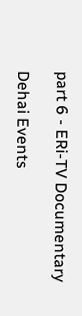part 6 - ERi-TV Documentary

Dehai Events